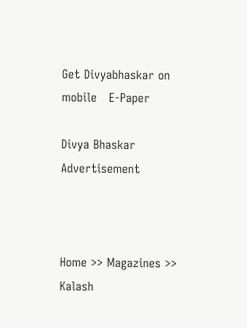Get Divyabhaskar on mobile   E-Paper

Divya Bhaskar
Advertisement



Home >> Magazines >> Kalash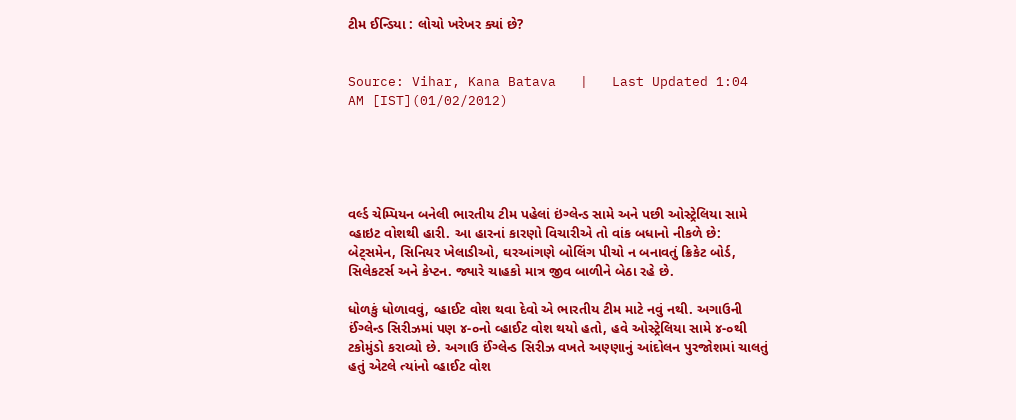ટીમ ઈન્ડિયા : લોચો ખરેખર ક્યાં છે?


Source: Vihar, Kana Batava   |   Last Updated 1:04 AM [IST](01/02/2012)





વર્લ્ડ ચેમ્પિયન બનેલી ભારતીય ટીમ પહેલાં ઇંગ્લેન્ડ સામે અને પછી ઓસ્ટ્રેલિયા સામે વ્હાઇટ વોશથી હારી. આ હારનાં કારણો વિચારીએ તો વાંક બધાનો નીકળે છે: બેટ્સમેન, સિનિયર ખેલાડીઓ, ઘરઆંગણે બોલિંગ પીચો ન બનાવતું ક્રિકેટ બોર્ડ, સિલેકટર્સ અને કેપ્ટન. જ્યારે ચાહકો માત્ર જીવ બાળીને બેઠા રહે છે.

ધોળકું ધોળાવવું, વ્હાઈટ વોશ થવા દેવો એ ભારતીય ટીમ માટે નવું નથી. અગાઉની ઈંગ્લેન્ડ સિરીઝમાં પણ ૪-૦નો વ્હાઈટ વોશ થયો હતો, હવે ઓસ્ટ્રેલિયા સામે ૪-૦થી ટકોમુંડો કરાવ્યો છે. અગાઉ ઈંગ્લેન્ડ સિરીઝ વખતે અણ્ણાનું આંદોલન પુરજોશમાં ચાલતું હતું એટલે ત્યાંનો વ્હાઈટ વોશ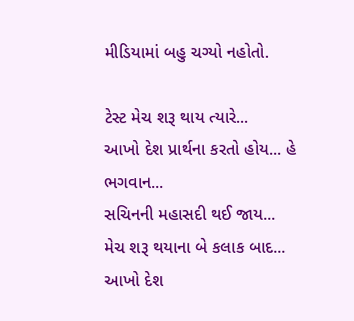મીડિયામાં બહુ ચગ્યો નહોતો.

ટેસ્ટ મેચ શરૂ થાય ત્યારે...
આખો દેશ પ્રાર્થના કરતો હોય... હે ભગવાન...
સચિનની મહાસદી થઈ જાય...
મેચ શરૂ થયાના બે કલાક બાદ...
આખો દેશ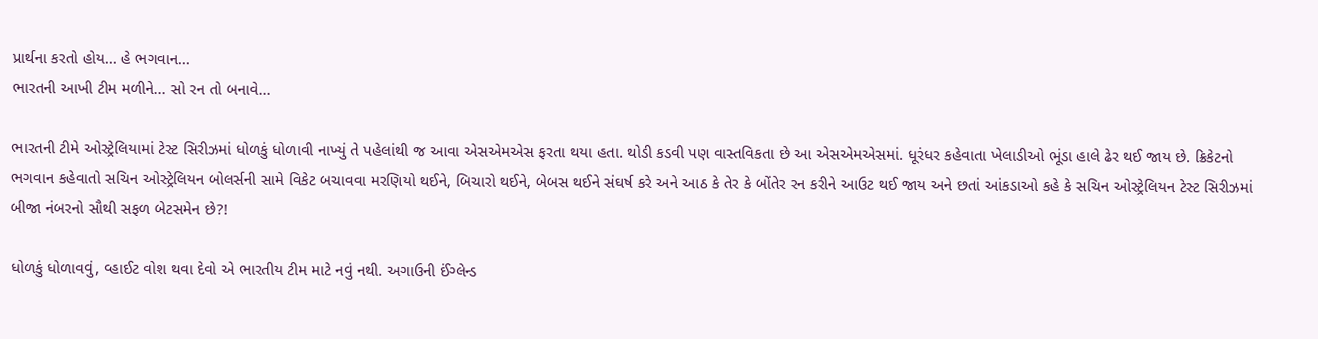પ્રાર્થના કરતો હોય... હે ભગવાન...
ભારતની આખી ટીમ મળીને... સો રન તો બનાવે...

ભારતની ટીમે ઓસ્ટ્રેલિયામાં ટેસ્ટ સિરીઝમાં ધોળકું ધોળાવી નાખ્યું તે પહેલાંથી જ આવા એસએમએસ ફરતા થયા હતા. થોડી કડવી પણ વાસ્તવિકતા છે આ એસએમએસમાં. ધૂરંધર કહેવાતા ખેલાડીઓ ભૂંડા હાલે ઢેર થઈ જાય છે. ક્રિકેટનો ભગવાન કહેવાતો સચિન ઓસ્ટ્રેલિયન બોલર્સની સામે વિકેટ બચાવવા મરણિયો થઈને, બિચારો થઈને, બેબસ થઈને સંઘર્ષ કરે અને આઠ કે તેર કે બોંતેર રન કરીને આઉટ થઈ જાય અને છતાં આંકડાઓ કહે કે સચિન ઓસ્ટ્રેલિયન ટેસ્ટ સિરીઝમાં બીજા નંબરનો સૌથી સફળ બેટસમેન છે?!

ધોળકું ધોળાવવું, વ્હાઈટ વોશ થવા દેવો એ ભારતીય ટીમ માટે નવું નથી. અગાઉની ઈંગ્લેન્ડ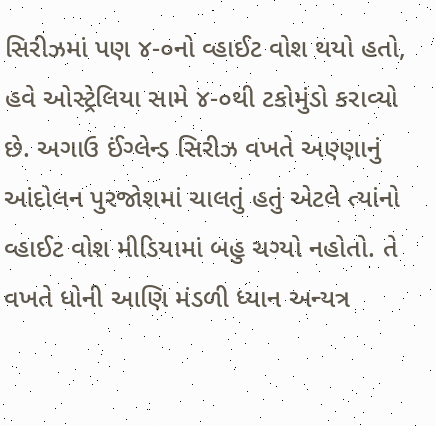સિરીઝમાં પણ ૪-૦નો વ્હાઈટ વોશ થયો હતો, હવે ઓસ્ટ્રેલિયા સામે ૪-૦થી ટકોમુંડો કરાવ્યો છે. અગાઉ ઈંગ્લેન્ડ સિરીઝ વખતે અણ્ણાનું આંદોલન પુરજોશમાં ચાલતું હતું એટલે ત્યાંનો વ્હાઈટ વોશ મીડિયામાં બહુ ચગ્યો નહોતો. તે વખતે ધોની આણિ મંડળી ધ્યાન અન્યત્ર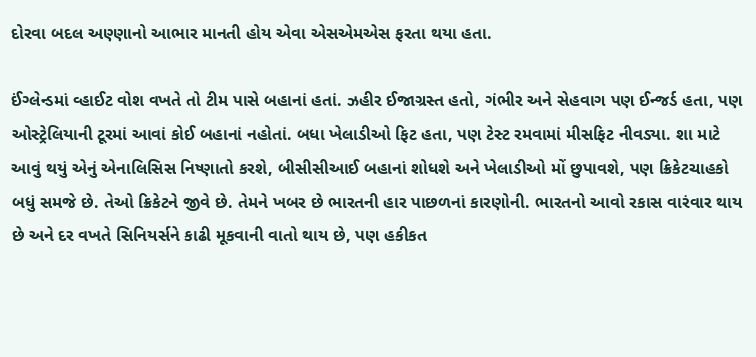દોરવા બદલ અણ્ણાનો આભાર માનતી હોય એવા એસએમએસ ફરતા થયા હતા.

ઈંગ્લેન્ડમાં વ્હાઈટ વોશ વખતે તો ટીમ પાસે બહાનાં હતાં. ઝહીર ઈજાગ્રસ્ત હતો, ગંભીર અને સેહવાગ પણ ઈન્જર્ડ હતા, પણ ઓસ્ટ્રેલિયાની ટૂરમાં આવાં કોઈ બહાનાં નહોતાં. બધા ખેલાડીઓ ફિટ હતા, પણ ટેસ્ટ રમવામાં મીસફિટ નીવડ્યા. શા માટે આવું થયું એનું એનાલિસિસ નિષ્ણાતો કરશે, બીસીસીઆઈ બહાનાં શોધશે અને ખેલાડીઓ મોં છુપાવશે, પણ ક્રિકેટચાહકો બધું સમજે છે. તેઓ ક્રિકેટને જીવે છે. તેમને ખબર છે ભારતની હાર પાછળનાં કારણોની. ભારતનો આવો રકાસ વારંવાર થાય છે અને દર વખતે સિનિયર્સને કાઢી મૂકવાની વાતો થાય છે, પણ હકીકત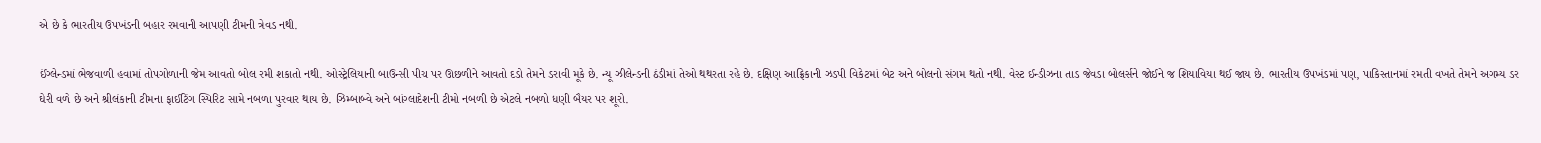એ છે કે ભારતીય ઉપખંડની બહાર રમવાની આપણી ટીમની ત્રેવડ નથી.

ઈંગ્લેન્ડમાં ભેજવાળી હવામાં તોપગોળાની જેમ આવતો બોલ રમી શકાતો નથી. ઓસ્ટ્રેલિયાની બાઉન્સી પીચ પર ઊછળીને આવતો દડો તેમને ડરાવી મૂકે છે. ન્યૂ ઝીલેન્ડની ઠંડીમાં તેઓ થથરતા રહે છે. દક્ષિણ આફ્રિકાની ઝડપી વિકેટમાં બેટ અને બોલનો સંગમ થતો નથી. વેસ્ટ ઈન્ડીઝના તાડ જેવડા બોલર્સને જોઈને જ શિયાવિયા થઈ જાય છે. ભારતીય ઉપખંડમાં પણ, પાકિસ્તાનમાં રમતી વખતે તેમને અગમ્ય ડર ઘેરી વળે છે અને શ્રીલંકાની ટીમના ફાઈટિંગ સ્પિરિટ સામે નબળા પુરવાર થાય છે. ઝિમ્બાબ્વે અને બાંગ્લાદેશની ટીમો નબળી છે એટલે નબળો ધણી બૈયર પર શૂરો.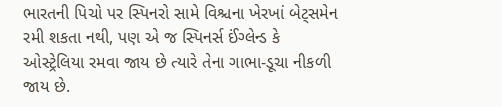ભારતની પિચો પર સ્પિનરો સામે વિશ્ચના ખેરખાં બેટ્સમેન રમી શકતા નથી, પણ એ જ સ્પિનર્સ ઈંગ્લેન્ડ કે ઓસ્ટ્રેલિયા રમવા જાય છે ત્યારે તેના ગાભા-ડૂચા નીકળી જાય છે.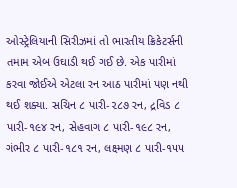ઓસ્ટ્રેલિયાની સિરીઝમાં તો ભારતીય ક્રિકેટર્સની તમામ એબ ઉઘાડી થઈ ગઈ છે. એક પારીમાં કરવા જોઈએ એટલા રન આઠ પારીમાં પણ નથી થઈ શક્યા. સચિન ૮ પારી-૨૮૭ રન, દ્રવિડ ૮ પારી-૧૯૪ રન, સેહવાગ ૮ પારી-૧૯૮ રન, ગંભીર ૮ પારી-૧૮૧ રન, લક્ષ્મણ ૮ પારી-૧૫૫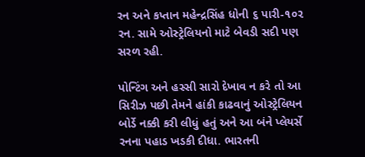રન અને કપ્તાન મહેન્દ્રસિંહ ધોની ૬ પારી-૧૦૨ રન. સામે ઓસ્ટ્રેલિયનો માટે બેવડી સદી પણ સરળ રહી.

પોન્ટિંગ અને હસ્સી સારો દેખાવ ન કરે તો આ સિરીઝ પછી તેમને હાંકી કાઢવાનું ઓસ્ટ્રેલિયન બોર્ડે નક્કી કરી લીધું હતું અને આ બંને પ્લેયર્સે રનના પહાડ ખડકી દીધા. ભારતની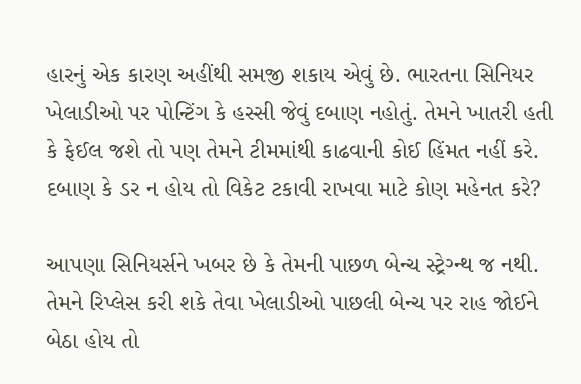હારનું એક કારણ અહીંથી સમજી શકાય એવું છે. ભારતના સિનિયર ખેલાડીઓ પર પોન્ટિંગ કે હસ્સી જેવું દબાણ નહોતું. તેમને ખાતરી હતી કે ફેઈલ જશે તો પણ તેમને ટીમમાંથી કાઢવાની કોઈ હિંમત નહીં કરે. દબાણ કે ડર ન હોય તો વિકેટ ટકાવી રાખવા માટે કોણ મહેનત કરે?

આપણા સિનિયર્સને ખબર છે કે તેમની પાછળ બેન્ચ સ્ટ્રેગ્ન્થ જ નથી. તેમને રિપ્લેસ કરી શકે તેવા ખેલાડીઓ પાછલી બેન્ચ પર રાહ જોઈને બેઠા હોય તો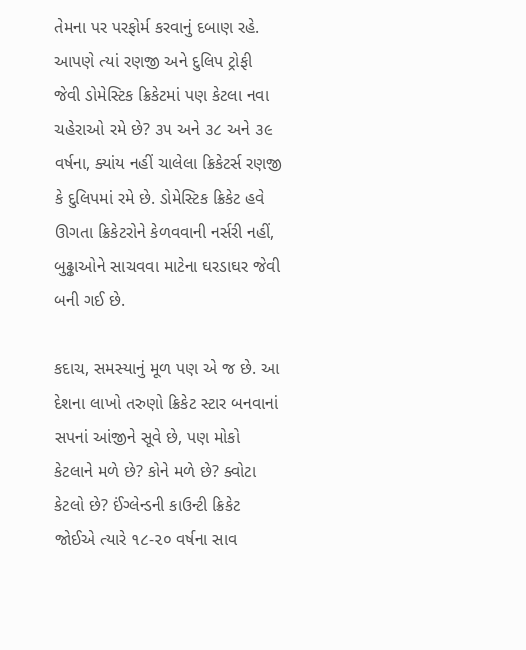તેમના પર પરફોર્મ કરવાનું દબાણ રહે. આપણે ત્યાં રણજી અને દુલિપ ટ્રોફી જેવી ડોમેસ્ટિક ક્રિકેટમાં પણ કેટલા નવા ચહેરાઓ રમે છે? ૩૫ અને ૩૮ અને ૩૯ વર્ષના, ક્યાંય નહીં ચાલેલા ક્રિકેટર્સ રણજી કે દુલિપમાં રમે છે. ડોમેસ્ટિક ક્રિકેટ હવે ઊગતા ક્રિકેટરોને કેળવવાની નર્સરી નહીં, બુઢ્ઢાઓને સાચવવા માટેના ઘરડાઘર જેવી બની ગઈ છે.

કદાચ, સમસ્યાનું મૂળ પણ એ જ છે. આ દેશના લાખો તરુણો ક્રિકેટ સ્ટાર બનવાનાં સપનાં આંજીને સૂવે છે, પણ મોકો કેટલાને મળે છે? કોને મળે છે? ક્વોટા કેટલો છે? ઈંગ્લેન્ડની કાઉન્ટી ક્રિકેટ જોઈએ ત્યારે ૧૮-૨૦ વર્ષના સાવ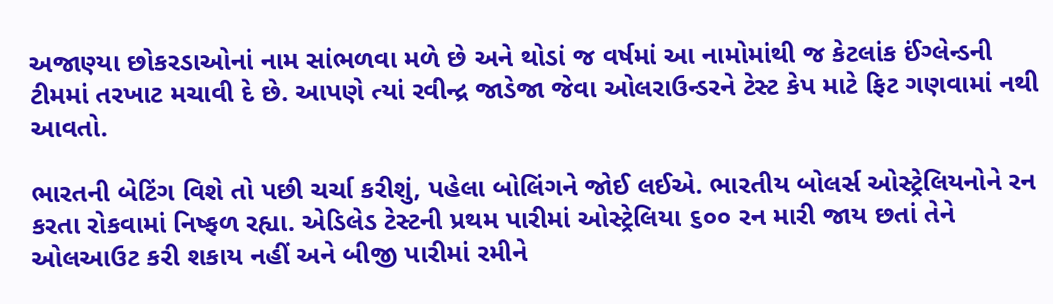અજાણ્યા છોકરડાઓનાં નામ સાંભળવા મળે છે અને થોડાં જ વર્ષમાં આ નામોમાંથી જ કેટલાંક ઈંગ્લેન્ડની ટીમમાં તરખાટ મચાવી દે છે. આપણે ત્યાં રવીન્દ્ર જાડેજા જેવા ઓલરાઉન્ડરને ટેસ્ટ કેપ માટે ફિટ ગણવામાં નથી આવતો.

ભારતની બેટિંગ વિશે તો પછી ચર્ચા કરીશું, પહેલા બોલિંગને જોઈ લઈએ. ભારતીય બોલર્સ ઓસ્ટ્રેલિયનોને રન કરતા રોકવામાં નિષ્ફળ રહ્યા. એડિલેડ ટેસ્ટની પ્રથમ પારીમાં ઓસ્ટ્રેલિયા ૬૦૦ રન મારી જાય છતાં તેને ઓલઆઉટ કરી શકાય નહીં અને બીજી પારીમાં રમીને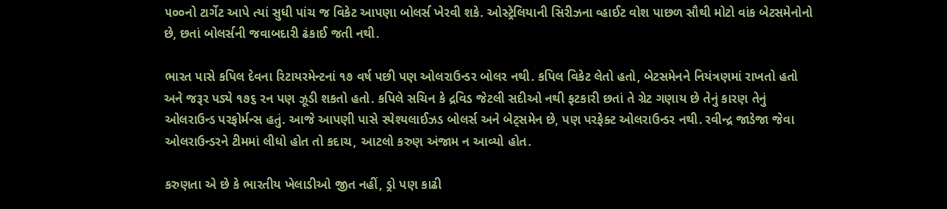૫૦૦નો ટાર્ગેટ આપે ત્યાં સુધી પાંચ જ વિકેટ આપણા બોલર્સ ખેરવી શકે. ઓસ્ટ્રેલિયાની સિરીઝના વ્હાઈટ વોશ પાછળ સૌથી મોટો વાંક બેટસમેનોનો છે, છતાં બોલર્સની જવાબદારી ઢંકાઈ જતી નથી.

ભારત પાસે કપિલ દેવના રિટાયરમેન્ટનાં ૧૭ વર્ષ પછી પણ ઓલરાઉન્ડર બોલર નથી. કપિલ વિકેટ લેતો હતો, બેટસમેનને નિયંત્રણમાં રાખતો હતો અને જરૂર પડ્યે ૧૭૬ રન પણ ઝૂડી શકતો હતો. કપિલે સચિન કે દ્રવિડ જેટલી સદીઓ નથી ફટકારી છતાં તે ગ્રેટ ગણાય છે તેનું કારણ તેનું ઓલરાઉન્ડ પરફોર્મન્સ હતું. આજે આપણી પાસે સ્પેશ્યલાઈઝડ બોલર્સ અને બેટ્સમેન છે, પણ પરફેક્ટ ઓલરાઉન્ડર નથી. રવીન્દ્ર જાડેજા જેવા ઓલરાઉન્ડરને ટીમમાં લીધો હોત તો કદાચ, આટલો કરુણ અંજામ ન આવ્યો હોત.

કરુણતા એ છે કે ભારતીય ખેલાડીઓ જીત નહીં, ડ્રો પણ કાઢી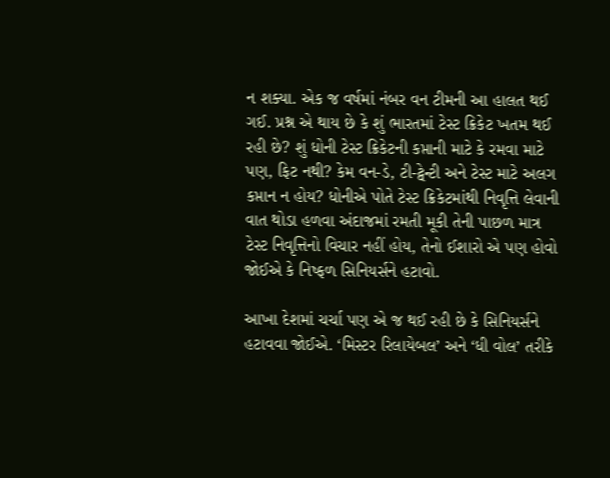ન શક્યા. એક જ વર્ષમાં નંબર વન ટીમની આ હાલત થઈ ગઈ. પ્રશ્ન એ થાય છે કે શું ભારતમાં ટેસ્ટ ક્રિકેટ ખતમ થઈ રહી છે? શું ધોની ટેસ્ટ ક્રિકેટની કપ્તાની માટે કે રમવા માટે પણ, ફિટ નથી? કેમ વન-ડે, ટી-ટ્વેન્ટી અને ટેસ્ટ માટે અલગ કપ્તાન ન હોય? ધોનીએ પોતે ટેસ્ટ ક્રિકેટમાંથી નિવૃત્તિ લેવાની વાત થોડા હળવા અંદાજમાં રમતી મૂકી તેની પાછળ માત્ર ટેસ્ટ નિવૃત્તિનો વિચાર નહીં હોય, તેનો ઈશારો એ પણ હોવો જોઈએ કે નિષ્ફળ સિનિયર્સને હટાવો.

આખા દેશમાં ચર્ચા પણ એ જ થઈ રહી છે કે સિનિયર્સને હટાવવા જોઈએ. ‘મિસ્ટર રિલાયેબલ’ અને ‘ધી વોલ’ તરીકે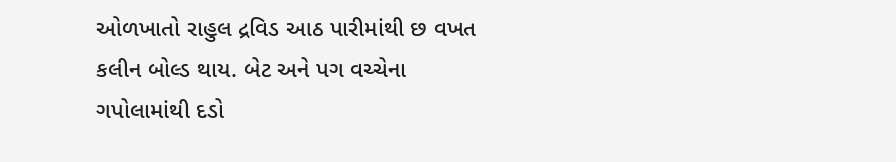ઓળખાતો રાહુલ દ્રવિડ આઠ પારીમાંથી છ વખત કલીન બોલ્ડ થાય. બેટ અને પગ વચ્ચેના ગપોલામાંથી દડો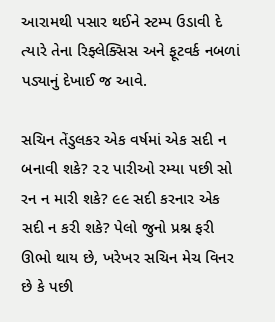આરામથી પસાર થઈને સ્ટમ્પ ઉડાવી દે ત્યારે તેના રિફ્લેક્સિસ અને ફૂટવર્ક નબળાં પડ્યાનું દેખાઈ જ આવે.

સચિન તેંડુલકર એક વર્ષમાં એક સદી ન બનાવી શકે? ૨૨ પારીઓ રમ્યા પછી સો રન ન મારી શકે? ૯૯ સદી કરનાર એક સદી ન કરી શકે? પેલો જુનો પ્રશ્ન ફરી ઊભો થાય છે, ખરેખર સચિન મેચ વિનર છે કે પછી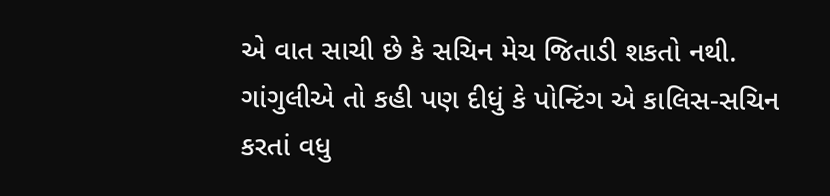એ વાત સાચી છે કે સચિન મેચ જિતાડી શકતો નથી. ગાંગુલીએ તો કહી પણ દીધું કે પોન્ટિંગ એ કાલિસ-સચિન કરતાં વધુ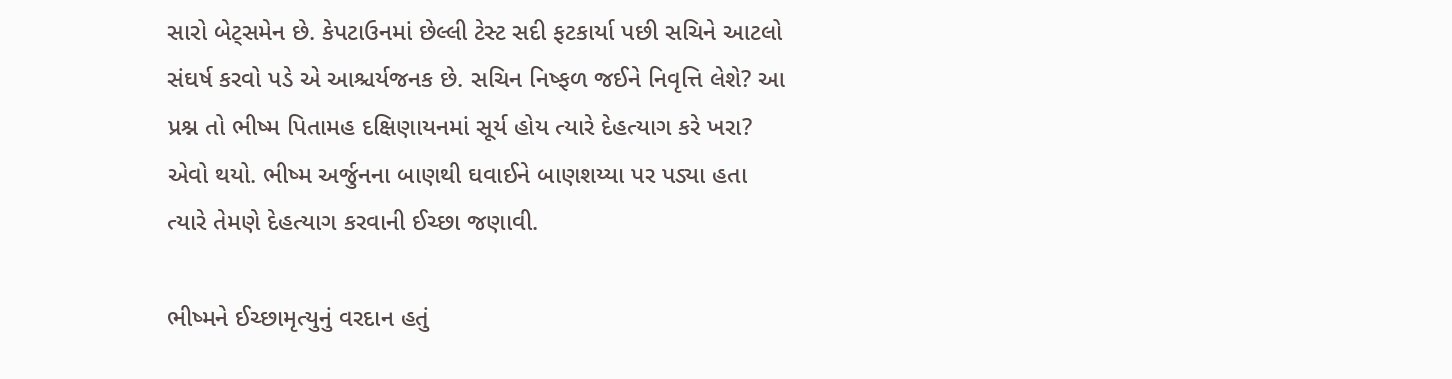સારો બેટ્સમેન છે. કેપટાઉનમાં છેલ્લી ટેસ્ટ સદી ફટકાર્યા પછી સચિને આટલો સંઘર્ષ કરવો પડે એ આશ્ચર્યજનક છે. સચિન નિષ્ફળ જઈને નિવૃત્તિ લેશે? આ પ્રશ્ન તો ભીષ્મ પિતામહ દક્ષિણાયનમાં સૂર્ય હોય ત્યારે દેહત્યાગ કરે ખરા? એવો થયો. ભીષ્મ અર્જુનના બાણથી ઘવાઈને બાણશય્યા પર પડ્યા હતા ત્યારે તેમણે દેહત્યાગ કરવાની ઈચ્છા જણાવી.

ભીષ્મને ઈચ્છામૃત્યુનું વરદાન હતું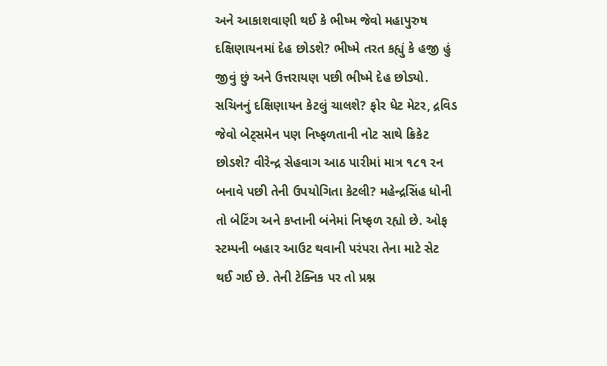અને આકાશવાણી થઈ કે ભીષ્મ જેવો મહાપુરુષ દક્ષિણાયનમાં દેહ છોડશે? ભીષ્મે તરત કહ્યું કે હજી હું જીવું છું અને ઉત્તરાયણ પછી ભીષ્મે દેહ છોડ્યો. સચિનનું દક્ષિણાયન કેટલું ચાલશે? ફોર ધેટ મેટર, દ્રવિડ જેવો બેટ્સમેન પણ નિષ્ફળતાની નોટ સાથે ક્રિકેટ છોડશે? વીરેન્દ્ર સેહવાગ આઠ પારીમાં માત્ર ૧૮૧ રન બનાવે પછી તેની ઉપયોગિતા કેટલી? મહેન્દ્રસિંહ ધોની તો બેટિંગ અને કપ્તાની બંનેમાં નિષ્ફળ રહ્યો છે. ઓફ સ્ટમ્પની બહાર આઉટ થવાની પરંપરા તેના માટે સેટ થઈ ગઈ છે. તેની ટેક્નિક પર તો પ્રશ્ન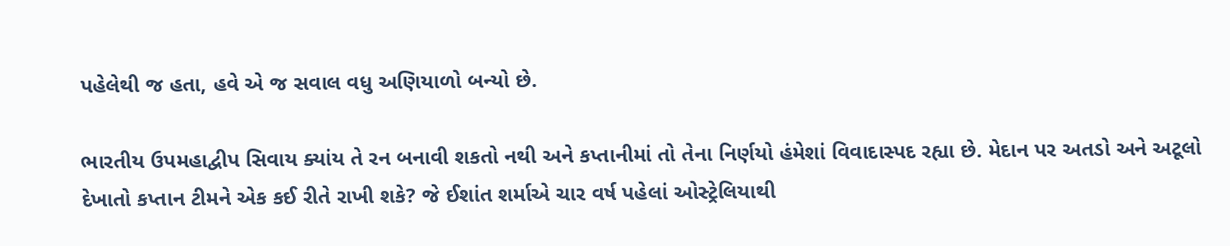પહેલેથી જ હતા, હવે એ જ સવાલ વધુ અણિયાળો બન્યો છે.

ભારતીય ઉપમહાદ્વીપ સિવાય ક્યાંય તે રન બનાવી શકતો નથી અને કપ્તાનીમાં તો તેના નિર્ણયો હંમેશાં વિવાદાસ્પદ રહ્યા છે. મેદાન પર અતડો અને અટૂલો દેખાતો કપ્તાન ટીમને એક કઈ રીતે રાખી શકે? જે ઈશાંત શર્માએ ચાર વર્ષ પહેલાં ઓસ્ટ્રેલિયાથી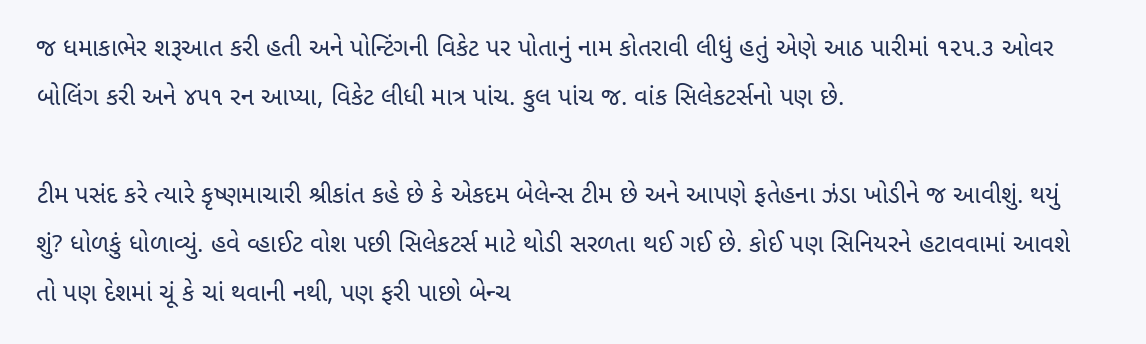જ ધમાકાભેર શરૂઆત કરી હતી અને પોન્ટિંગની વિકેટ પર પોતાનું નામ કોતરાવી લીધું હતું એણે આઠ પારીમાં ૧૨૫.૩ ઓવર બોલિંગ કરી અને ૪૫૧ રન આપ્યા, વિકેટ લીધી માત્ર પાંચ. કુલ પાંચ જ. વાંક સિલેકટર્સનો પણ છે.

ટીમ પસંદ કરે ત્યારે કૃષ્ણમાચારી શ્રીકાંત કહે છે કે એકદમ બેલેન્સ ટીમ છે અને આપણે ફતેહના ઝંડા ખોડીને જ આવીશું. થયું શું? ધોળકું ધોળાવ્યું. હવે વ્હાઈટ વોશ પછી સિલેકટર્સ માટે થોડી સરળતા થઈ ગઈ છે. કોઈ પણ સિનિયરને હટાવવામાં આવશે તો પણ દેશમાં ચૂં કે ચાં થવાની નથી, પણ ફરી પાછો બેન્ચ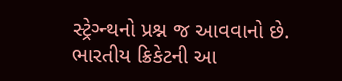સ્ટ્રેગ્ન્થનો પ્રશ્ન જ આવવાનો છે. ભારતીય ક્રિકેટની આ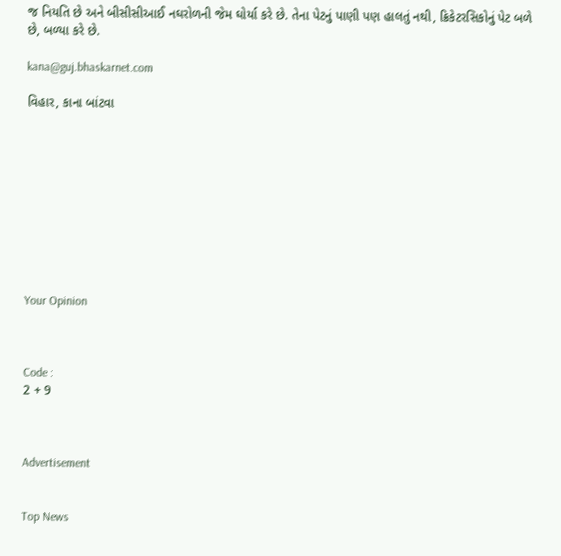જ નિયતિ છે અને બીસીસીઆઈ નઘરોળની જેમ ઘોર્યા કરે છે. તેના પેટનું પાણી પણ હાલતું નથી, ક્રિકેટરસિકોનું પેટ બળે છે, બળ્યા કરે છે.

kana@guj.bhaskarnet.com

વિહાર, કાના બાંટવા










Your Opinion



Code :
2 + 9



Advertisement


Top News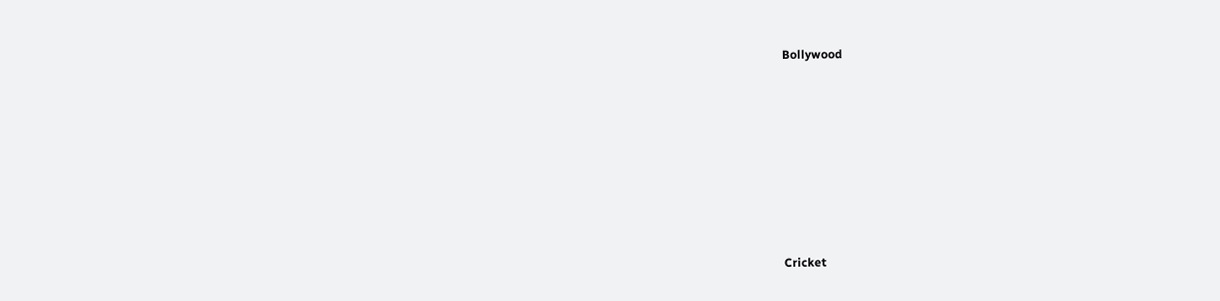Bollywood











Cricket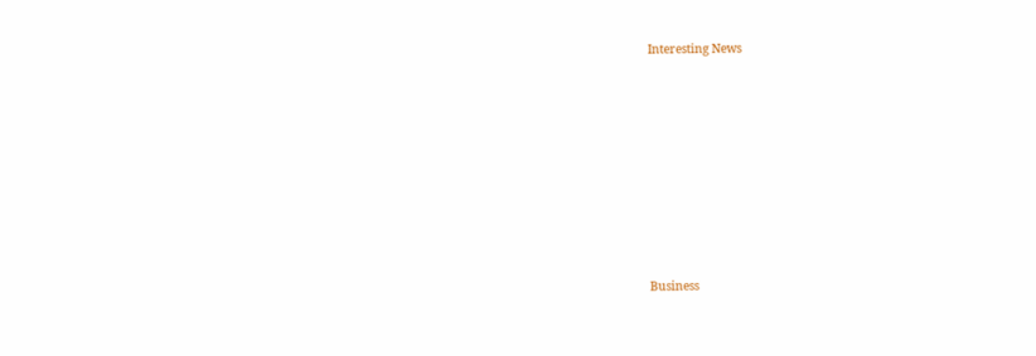Interesting News











Business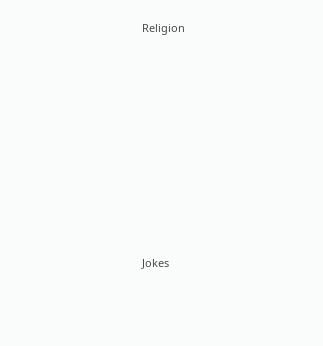Religion











Jokes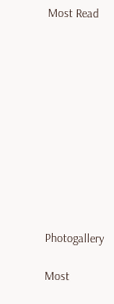Most Read











Photogallery

Most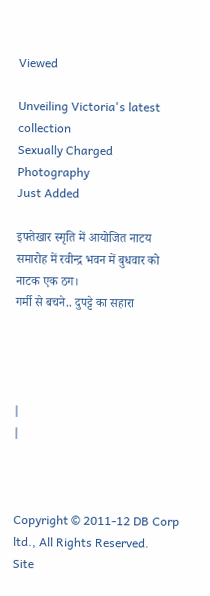Viewed

Unveiling Victoria's latest collection
Sexually Charged Photography
Just Added

इफ्तेखार स्मृति में आयोजित नाटय समारोह में रवीन्द्र भवन में बुधवार को नाटक एक ठग।
गर्मी से बचने.. दुपट्टे का सहारा




|
|



Copyright © 2011-12 DB Corp ltd., All Rights Reserved.
Site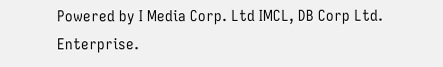Powered by I Media Corp. Ltd IMCL, DB Corp Ltd. Enterprise.